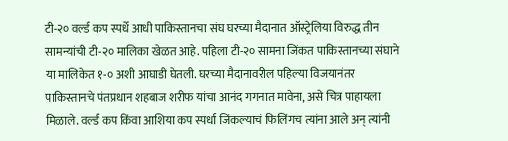टी-२० वर्ल्ड कप स्पर्धे आधी पाकिस्तानचा संघ घरच्या मैदानात ऑस्ट्रेलिया विरुद्ध तीन सामन्यांची टी-२० मालिका खेळत आहे. पहिला टी-२० सामना जिंकत पाकिस्तानच्या संघाने या मालिकेत १-० अशी आघाडी घेतली. घरच्या मैदानावरील पहिल्या विजयानंतर पाकिस्तानचे पंतप्रधान शहबाज शरीफ यांचा आनंद गगनात मावेना, असे चित्र पाहायला मिळाले. वर्ल्ड कप किंवा आशिया कप स्पर्धा जिंकल्याचं फिलिंगच त्यांना आले अन् त्यांनी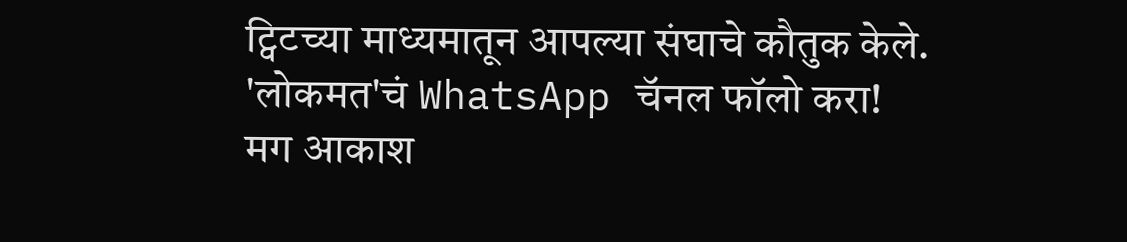ट्विटच्या माध्यमातून आपल्या संघाचे कौतुक केले.
'लोकमत'चं WhatsApp चॅनल फॉलो करा!
मग आकाश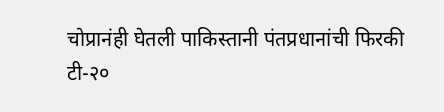चोप्रानंही घेतली पाकिस्तानी पंतप्रधानांची फिरकी
टी-२०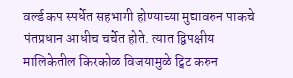वर्ल्ड कप स्पर्धेत सहभागी होण्याच्या मुद्यावरुन पाकचे पंतप्रधान आधीच चर्चेत होते. त्यात द्विपक्षीय मालिकेतील किरकोळ विजयामुळे ट्विट करुन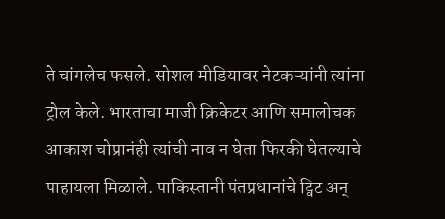ते चांगलेच फसले. सोशल मीडियावर नेटकऱ्यांनी त्यांना ट्रोल केले. भारताचा माजी क्रिकेटर आणि समालोचक आकाश चोप्रानंही त्यांची नाव न घेता फिरकी घेतल्याचे पाहायला मिळाले. पाकिस्तानी पंतप्रधानांचे ट्विट अन्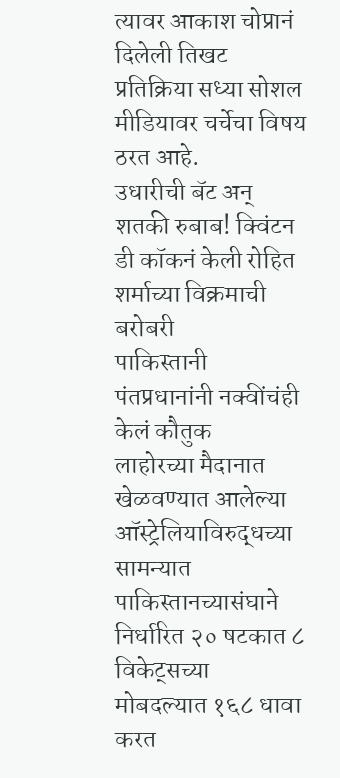त्यावर आकाश चोप्रानं दिलेली तिखट प्रतिक्रिया सध्या सोशल मीडियावर चर्चेचा विषय ठरत आहे.
उधारीची बॅट अन् शतकी रुबाब! क्विंटन डी कॉकनं केली रोहित शर्माच्या विक्रमाची बरोबरी
पाकिस्तानी पंतप्रधानांनी नक्वींचंही केलं कौतुक
लाहोरच्या मैदानात खेळवण्यात आलेल्या ऑस्ट्रेलियाविरुद्धच्या सामन्यात पाकिस्तानच्यासंघाने निर्धारित २० षटकात ८ विकेट्सच्या मोबदल्यात १६८ धावा करत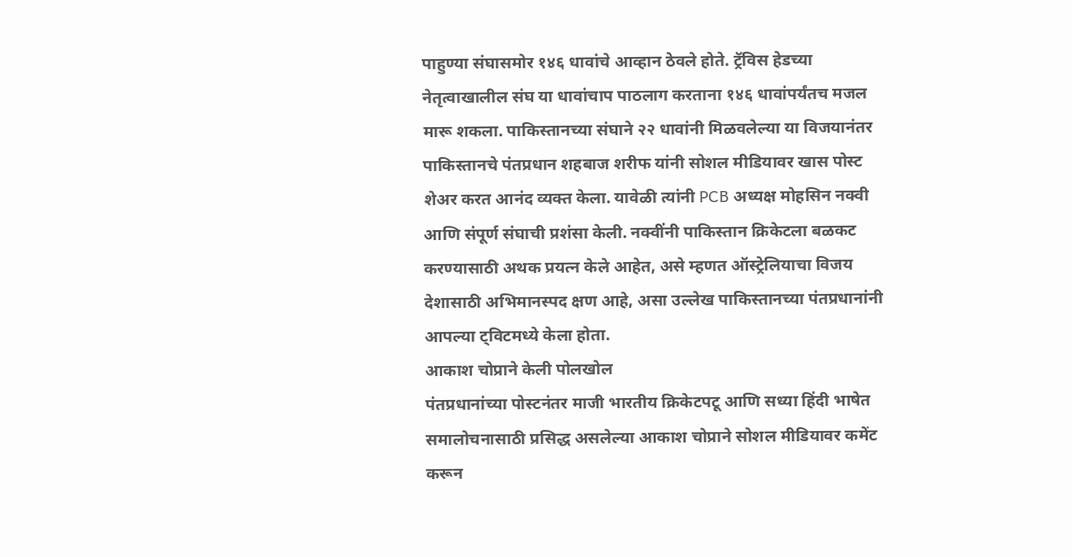पाहुण्या संघासमोर १४६ धावांचे आव्हान ठेवले होते. ट्रॅविस हेडच्या नेतृत्वाखालील संघ या धावांचाप पाठलाग करताना १४६ धावांपर्यंतच मजल मारू शकला. पाकिस्तानच्या संघाने २२ धावांनी मिळवलेल्या या विजयानंतर पाकिस्तानचे पंतप्रधान शहबाज शरीफ यांनी सोशल मीडियावर खास पोस्ट शेअर करत आनंद व्यक्त केला. यावेळी त्यांनी PCB अध्यक्ष मोहसिन नक्वी आणि संपूर्ण संघाची प्रशंसा केली. नक्वींनी पाकिस्तान क्रिकेटला बळकट करण्यासाठी अथक प्रयत्न केले आहेत, असे म्हणत ऑस्ट्रेलियाचा विजय देशासाठी अभिमानस्पद क्षण आहे, असा उल्लेख पाकिस्तानच्या पंतप्रधानांनी आपल्या ट्विटमध्ये केला होता.
आकाश चोप्राने केली पोलखोल
पंतप्रधानांच्या पोस्टनंतर माजी भारतीय क्रिकेटपटू आणि सध्या हिंदी भाषेत समालोचनासाठी प्रसिद्ध असलेल्या आकाश चोप्राने सोशल मीडियावर कमेंट करून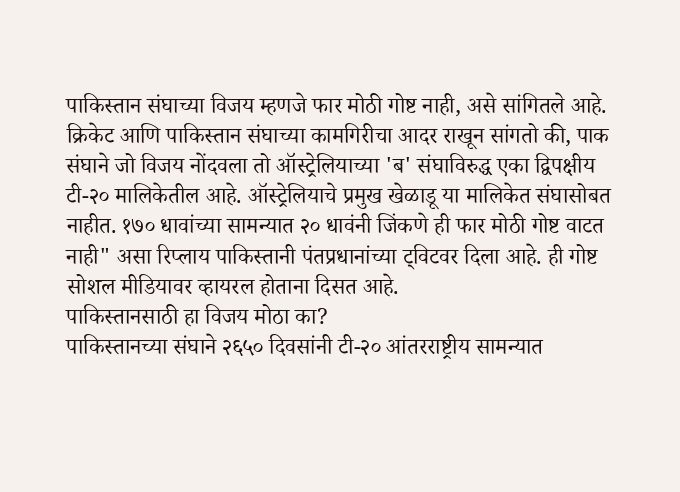पाकिस्तान संघाच्या विजय म्हणजे फार मोठी गोष्ट नाही, असे सांगितले आहे. क्रिकेट आणि पाकिस्तान संघाच्या कामगिरीचा आदर राखून सांगतो की, पाक संघाने जो विजय नोंदवला तो ऑस्ट्रेलियाच्या 'ब' संघाविरुद्ध एका द्विपक्षीय टी-२० मालिकेतील आहे. ऑस्ट्रेलियाचे प्रमुख खेळाडू या मालिकेत संघासोबत नाहीत. १७० धावांच्या सामन्यात २० धावंनी जिंकणे ही फार मोठी गोष्ट वाटत नाही" असा रिप्लाय पाकिस्तानी पंतप्रधानांच्या ट्विटवर दिला आहे. ही गोष्ट सोशल मीडियावर व्हायरल होताना दिसत आहे.
पाकिस्तानसाठी हा विजय मोठा का?
पाकिस्तानच्या संघाने २६५० दिवसांनी टी-२० आंतरराष्ट्रीय सामन्यात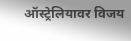ऑस्ट्रेलियावर विजय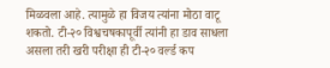मिळवला आहे. त्यामुळे हा विजय त्यांना मोठा वाटू शकतो. टी-२० विश्वचषकापूर्वी त्यांनी हा डाव साधला असला तरी खरी परीक्षा ही टी-२० वर्ल्ड कप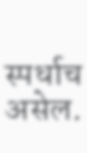स्पर्धाच असेल.